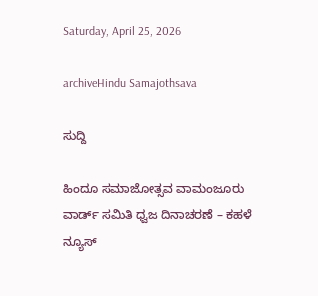Saturday, April 25, 2026

archiveHindu Samajothsava

ಸುದ್ದಿ

ಹಿಂದೂ ಸಮಾಜೋತ್ಸವ ವಾಮಂಜೂರು ವಾರ್ಡ್ ಸಮಿತಿ ಧ್ವಜ ದಿನಾಚರಣೆ – ಕಹಳೆ ನ್ಯೂಸ್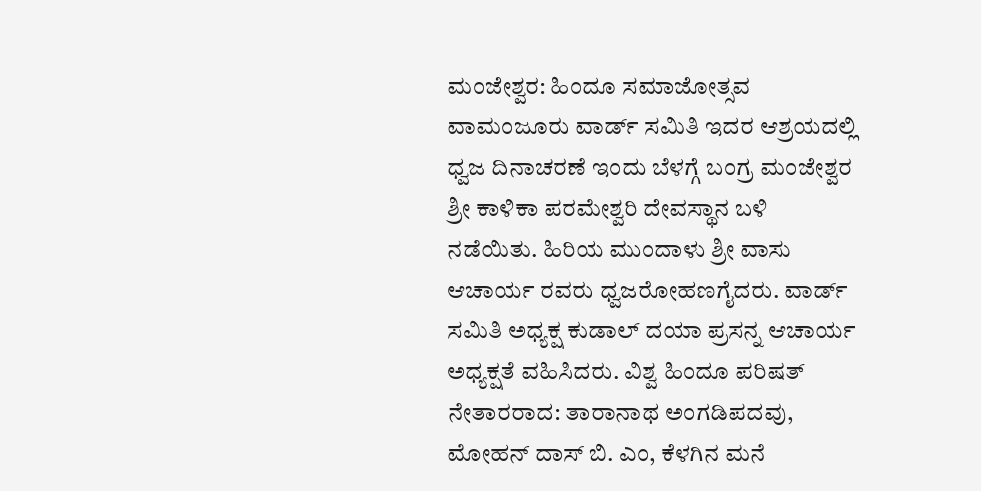ಮಂಜೇಶ್ವರ: ಹಿಂದೂ ಸಮಾಜೋತ್ಸವ  ವಾಮಂಜೂರು ವಾರ್ಡ್ ಸಮಿತಿ ಇದರ ಆಶ್ರಯದಲ್ಲಿ ಧ್ವಜ ದಿನಾಚರಣೆ ಇಂದು ಬೆಳಗ್ಗೆ ಬಂಗ್ರ ಮಂಜೇಶ್ವರ ಶ್ರೀ ಕಾಳಿಕಾ ಪರಮೇಶ್ವರಿ ದೇವಸ್ಥಾನ ಬಳಿ ನಡೆಯಿತು. ಹಿರಿಯ ಮುಂದಾಳು ಶ್ರೀ ವಾಸು ಆಚಾರ್ಯ ರವರು ಧ್ವಜರೋಹಣಗೈದರು. ವಾರ್ಡ್ ಸಮಿತಿ ಅಧ್ಯಕ್ಷ ಕುಡಾಲ್ ದಯಾ ಪ್ರಸನ್ನ ಆಚಾರ್ಯ ಅಧ್ಯಕ್ಷತೆ ವಹಿಸಿದರು. ವಿಶ್ವ ಹಿಂದೂ ಪರಿಷತ್ ನೇತಾರರಾದ: ತಾರಾನಾಥ ಅಂಗಡಿಪದವು, ಮೋಹನ್ ದಾಸ್ ಬಿ. ಎಂ, ಕೆಳಗಿನ ಮನೆ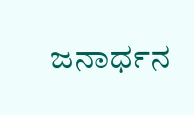ಜನಾರ್ಧನ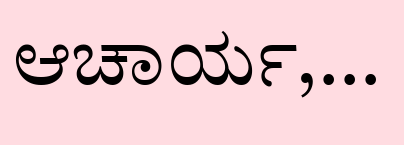ಆಚಾರ್ಯ,...